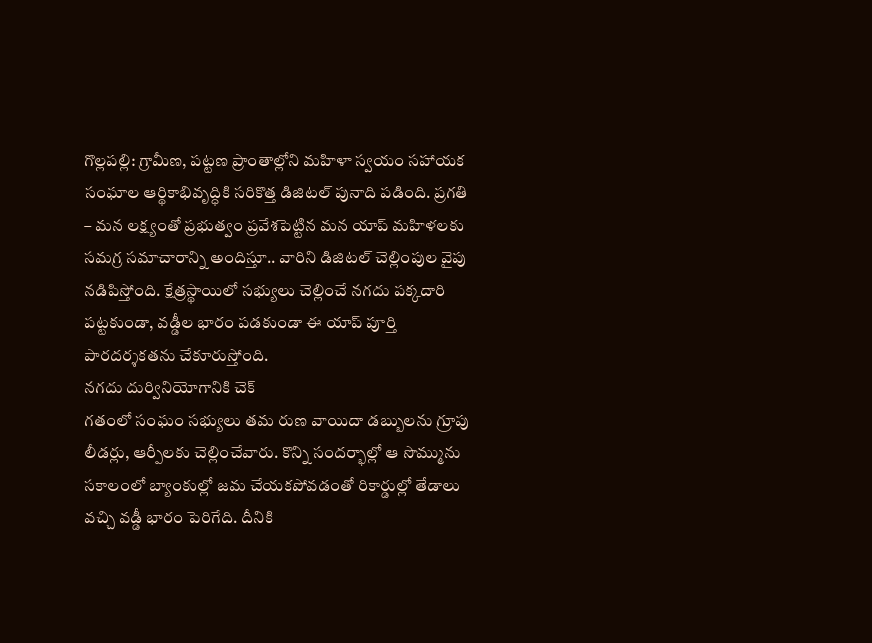గొల్లపల్లి: గ్రామీణ, పట్టణ ప్రాంతాల్లోని మహిళా స్వయం సహాయక సంఘాల ఆర్థికాభివృద్ధికి సరికొత్త డిజిటల్ పునాది పడింది. ప్రగతి – మన లక్ష్యంతో ప్రభుత్వం ప్రవేశపెట్టిన మన యాప్ మహిళలకు సమగ్ర సమాచారాన్ని అందిస్తూ.. వారిని డిజిటల్ చెల్లింపుల వైపు నడిపిస్తోంది. క్షేత్రస్థాయిలో సభ్యులు చెల్లించే నగదు పక్కదారి పట్టకుండా, వడ్డీల భారం పడకుండా ఈ యాప్ పూర్తి పారదర్శకతను చేకూరుస్తోంది.
నగదు దుర్వినియోగానికి చెక్
గతంలో సంఘం సభ్యులు తమ రుణ వాయిదా డబ్బులను గ్రూపు లీడర్లు, ఆర్పీలకు చెల్లించేవారు. కొన్ని సందర్భాల్లో ఆ సొమ్మును సకాలంలో బ్యాంకుల్లో జమ చేయకపోవడంతో రికార్డుల్లో తేడాలు వచ్చి వడ్డీ భారం పెరిగేది. దీనికి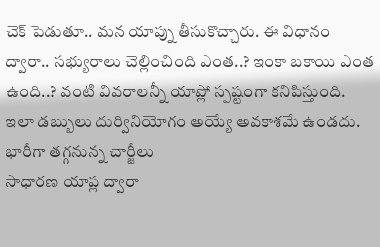చెక్ పెడుతూ.. మన యాప్ను తీసుకొచ్చారు. ఈ విధానం ద్వారా.. సభ్యురాలు చెల్లించింది ఎంత..? ఇంకా బకాయి ఎంత ఉంది..? వంటి వివరాలన్నీ యాప్లో స్పష్టంగా కనిపిస్తుంది. ఇలా డబ్బులు దుర్వినియోగం అయ్యే అవకాశమే ఉండదు.
భారీగా తగ్గనున్న చార్జీలు
సాధారణ యాప్ల ద్వారా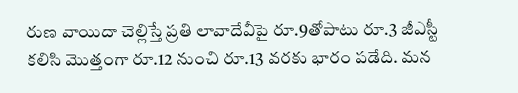రుణ వాయిదా చెల్లిస్తే ప్రతి లావాదేవీపై రూ.9తోపాటు రూ.3 జీఎస్టీ కలిసి మొత్తంగా రూ.12 నుంచి రూ.13 వరకు భారం పడేది. మన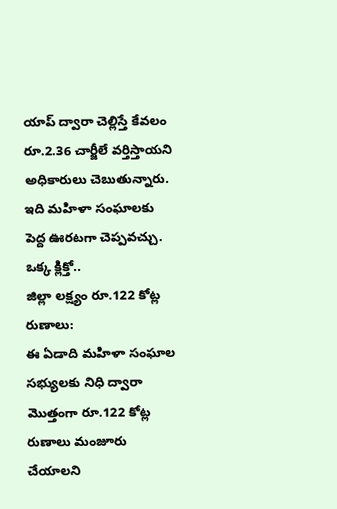యాప్ ద్వారా చెల్లిస్తే కేవలం రూ.2.36 చార్జీలే వర్తిస్తాయని అధికారులు చెబుతున్నారు. ఇది మహిళా సంఘాలకు పెద్ద ఊరటగా చెప్పవచ్చు.
ఒక్క క్లిక్తో..
జిల్లా లక్ష్యం రూ.122 కోట్ల రుణాలు:
ఈ ఏడాది మహిళా సంఘాల సభ్యులకు నిధి ద్వారా మొత్తంగా రూ.122 కోట్ల రుణాలు మంజూరు చేయాలని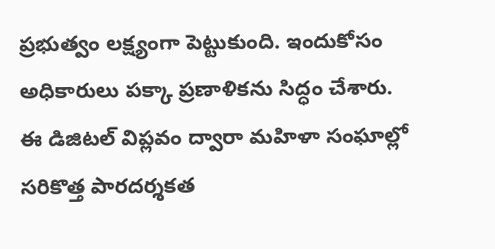ప్రభుత్వం లక్ష్యంగా పెట్టుకుంది. ఇందుకోసం అధికారులు పక్కా ప్రణాళికను సిద్ధం చేశారు. ఈ డిజిటల్ విప్లవం ద్వారా మహిళా సంఘాల్లో సరికొత్త పారదర్శకత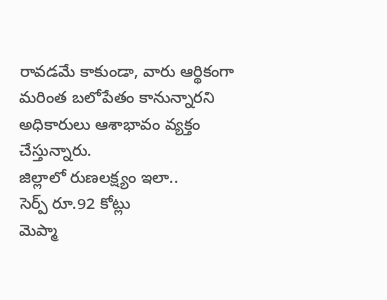రావడమే కాకుండా, వారు ఆర్థికంగా మరింత బలోపేతం కానున్నారని అధికారులు ఆశాభావం వ్యక్తం చేస్తున్నారు.
జిల్లాలో రుణలక్ష్యం ఇలా..
సెర్ప్ రూ.92 కోట్లు
మెప్మా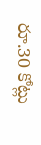రూ.30 కోట్లు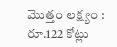మొత్తం లక్ష్యం : రూ.122 కోట్లు